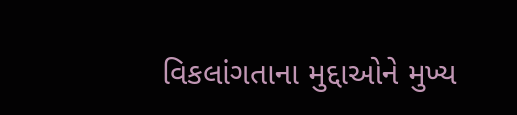વિકલાંગતાના મુદ્દાઓને મુખ્ય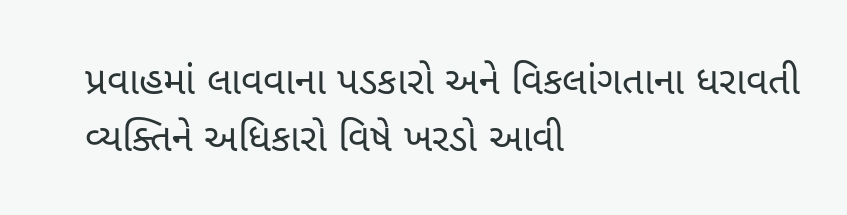પ્રવાહમાં લાવવાના પડકારો અને વિકલાંગતાના ધરાવતી વ્યક્તિને અધિકારો વિષે ખરડો આવી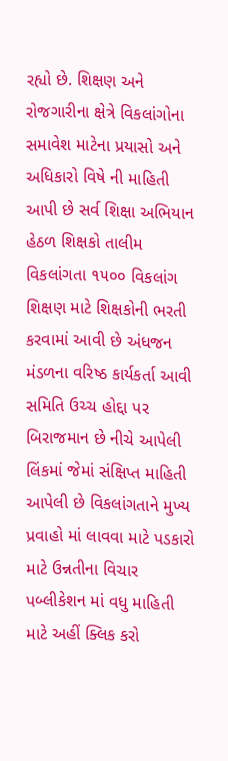રહ્યો છે. શિક્ષણ અને રોજગારીના ક્ષેત્રે વિકલાંગોના સમાવેશ માટેના પ્રયાસો અને અધિકારો વિષે ની માહિતી આપી છે સર્વ શિક્ષા અભિયાન હેઠળ શિક્ષકો તાલીમ વિકલાંગતા ૧૫૦૦ વિકલાંગ શિક્ષણ માટે શિક્ષકોની ભરતી કરવામાં આવી છે અંધજન મંડળના વરિષ્ઠ કાર્યકર્તા આવી સમિતિ ઉચ્ચ હોદ્દા પર બિરાજમાન છે નીચે આપેલી લિંકમાં જેમાં સંક્ષિપ્ત માહિતી આપેલી છે વિકલાંગતાને મુખ્ય પ્રવાહો માં લાવવા માટે પડકારો માટે ઉન્નતીના વિચાર પબ્લીકેશન માં વધુ માહિતી માટે અહીં ક્લિક કરો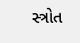સ્ત્રોત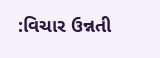:વિચાર ઉન્નતી